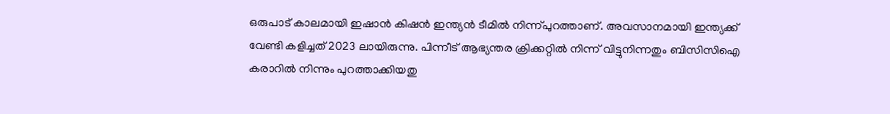ഒരുപാട് കാലമായി ഇഷാൻ കിഷൻ ഇന്ത്യൻ ടീമിൽ നിന്ന്പുറത്താണ്. അവസാനമായി ഇന്ത്യക്ക് വേണ്ടി കളിച്ചത് 2023 ലായിരുന്നു. പിന്നീട് ആഭ്യന്തര ക്രിക്കറ്റിൽ നിന്ന് വിട്ടുനിന്നതും ബിസിസിഐ കരാറിൽ നിന്നും പുറത്താക്കിയതു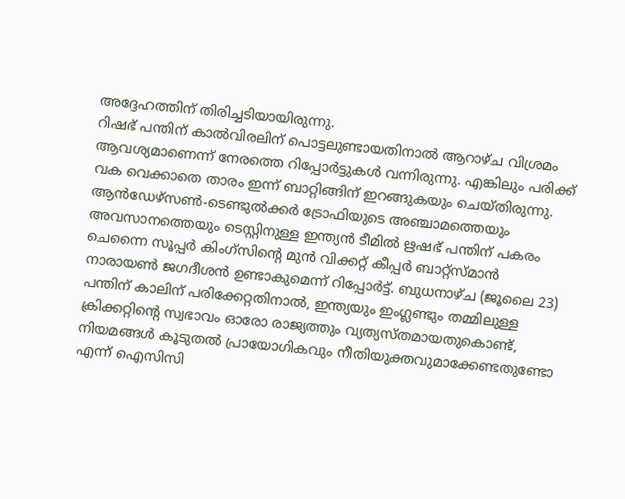അദ്ദേഹത്തിന് തിരിച്ചടിയായിരുന്നു.
റിഷഭ് പന്തിന് കാൽവിരലിന് പൊട്ടലുണ്ടായതിനാൽ ആറാഴ്ച വിശ്രമം ആവശ്യമാണെന്ന് നേരത്തെ റിപ്പോർട്ടുകൾ വന്നിരുന്നു. എങ്കിലും പരിക്ക് വക വെക്കാതെ താരം ഇന്ന് ബാറ്റിങ്ങിന് ഇറങ്ങുകയും ചെയ്തിരുന്നു.
ആൻഡേഴ്സൺ-ടെണ്ടുൽക്കർ ട്രോഫിയുടെ അഞ്ചാമത്തെയും അവസാനത്തെയും ടെസ്റ്റിനുള്ള ഇന്ത്യൻ ടീമിൽ ഋഷഭ് പന്തിന് പകരം ചെന്നൈ സൂപ്പർ കിംഗ്സിന്റെ മുൻ വിക്കറ്റ് കീപ്പർ ബാറ്റ്സ്മാൻ നാരായൺ ജഗദീശൻ ഉണ്ടാകുമെന്ന് റിപ്പോർട്ട്. ബുധനാഴ്ച (ജൂലൈ 23) പന്തിന് കാലിന് പരിക്കേറ്റതിനാൽ, ഇന്ത്യയും ഇംഗ്ലണ്ടും തമ്മിലുള്ള
ക്രിക്കറ്റിന്റെ സ്വഭാവം ഓരോ രാജ്യത്തും വ്യത്യസ്തമായതുകൊണ്ട്, നിയമങ്ങൾ കൂടുതൽ പ്രായോഗികവും നീതിയുക്തവുമാക്കേണ്ടതുണ്ടോ എന്ന് ഐസിസി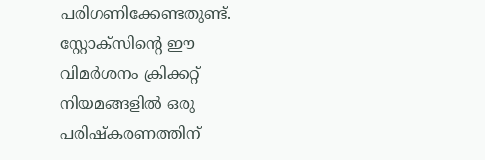പരിഗണിക്കേണ്ടതുണ്ട്. സ്റ്റോക്സിന്റെ ഈ വിമർശനം ക്രിക്കറ്റ് നിയമങ്ങളിൽ ഒരു പരിഷ്കരണത്തിന്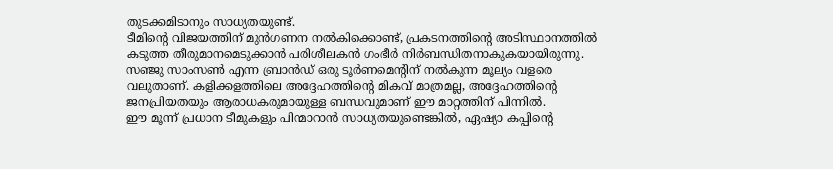തുടക്കമിടാനും സാധ്യതയുണ്ട്.
ടീമിന്റെ വിജയത്തിന് മുൻഗണന നൽകിക്കൊണ്ട്, പ്രകടനത്തിന്റെ അടിസ്ഥാനത്തിൽ കടുത്ത തീരുമാനമെടുക്കാൻ പരിശീലകൻ ഗംഭീർ നിർബന്ധിതനാകുകയായിരുന്നു.
സഞ്ജു സാംസൺ എന്ന ബ്രാൻഡ് ഒരു ടൂർണമെന്റിന് നൽകുന്ന മൂല്യം വളരെ വലുതാണ്. കളിക്കളത്തിലെ അദ്ദേഹത്തിന്റെ മികവ് മാത്രമല്ല, അദ്ദേഹത്തിന്റെ ജനപ്രിയതയും ആരാധകരുമായുള്ള ബന്ധവുമാണ് ഈ മാറ്റത്തിന് പിന്നിൽ.
ഈ മൂന്ന് പ്രധാന ടീമുകളും പിന്മാറാൻ സാധ്യതയുണ്ടെങ്കിൽ, ഏഷ്യാ കപ്പിന്റെ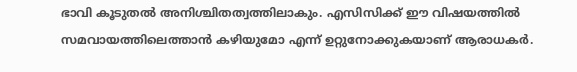ഭാവി കൂടുതൽ അനിശ്ചിതത്വത്തിലാകും. എസിസിക്ക് ഈ വിഷയത്തിൽ സമവായത്തിലെത്താൻ കഴിയുമോ എന്ന് ഉറ്റുനോക്കുകയാണ് ആരാധകർ.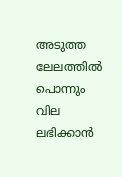അടുത്ത ലേലത്തിൽ പൊന്നും വില ലഭിക്കാൻ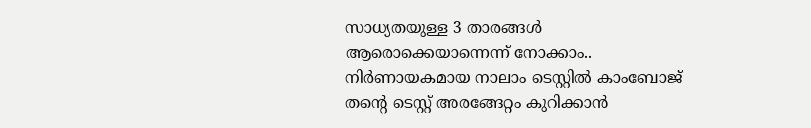സാധ്യതയുള്ള 3 താരങ്ങൾ ആരൊക്കെയാന്നെന്ന് നോക്കാം..
നിർണായകമായ നാലാം ടെസ്റ്റിൽ കാംബോജ് തന്റെ ടെസ്റ്റ് അരങ്ങേറ്റം കുറിക്കാൻ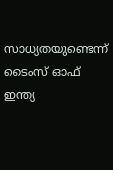സാധ്യതയുണ്ടെന്ന് ടൈംസ് ഓഫ് ഇന്ത്യ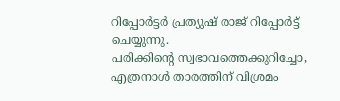റിപ്പോർട്ടർ പ്രത്യുഷ് രാജ് റിപ്പോർട്ട് ചെയ്യുന്നു.
പരിക്കിന്റെ സ്വഭാവത്തെക്കുറിച്ചോ, എത്രനാൾ താരത്തിന് വിശ്രമം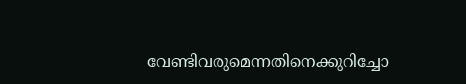വേണ്ടിവരുമെന്നതിനെക്കുറിച്ചോ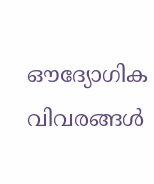ഔദ്യോഗിക വിവരങ്ങൾ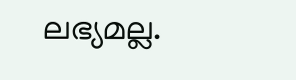ലഭ്യമല്ല.